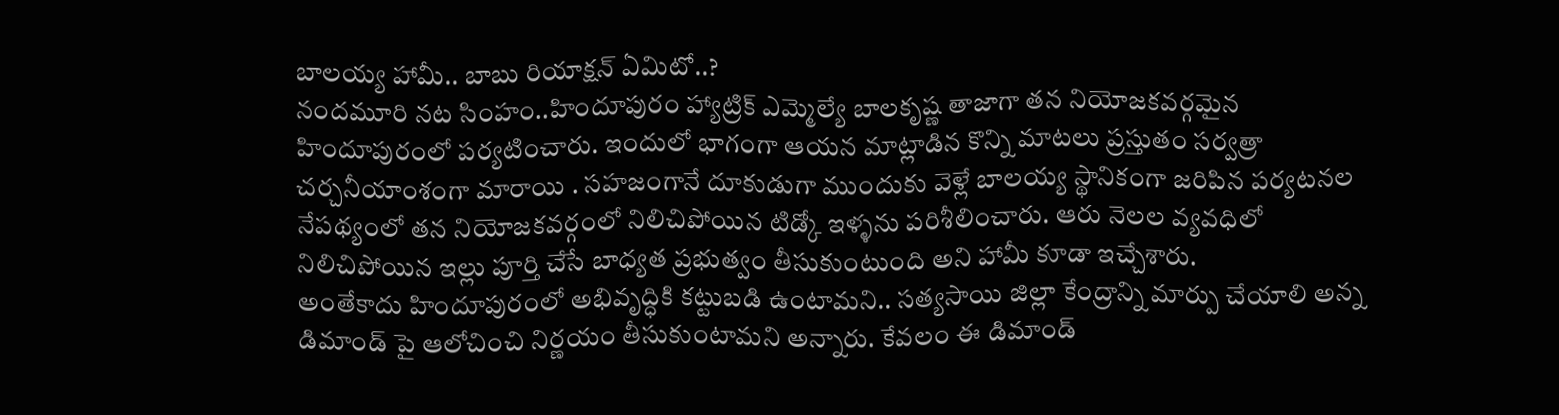బాలయ్య హామీ.. బాబు రియాక్షన్ ఏమిటో..?
నందమూరి నట సింహం..హిందూపురం హ్యాట్రిక్ ఎమ్మెల్యే బాలకృష్ణ తాజాగా తన నియోజకవర్గమైన హిందూపురంలో పర్యటించారు. ఇందులో భాగంగా ఆయన మాట్లాడిన కొన్ని మాటలు ప్రస్తుతం సర్వత్రా చర్చనీయాంశంగా మారాయి . సహజంగానే దూకుడుగా ముందుకు వెళ్లే బాలయ్య స్థానికంగా జరిపిన పర్యటనల నేపథ్యంలో తన నియోజకవర్గంలో నిలిచిపోయిన టిడ్కో ఇళ్ళను పరిశీలించారు. ఆరు నెలల వ్యవధిలో నిలిచిపోయిన ఇల్లు పూర్తి చేసే బాధ్యత ప్రభుత్వం తీసుకుంటుంది అని హామీ కూడా ఇచ్చేశారు.
అంతేకాదు హిందూపురంలో అభివృద్ధికి కట్టుబడి ఉంటామని.. సత్యసాయి జిల్లా కేంద్రాన్ని మార్పు చేయాలి అన్న డిమాండ్ పై ఆలోచించి నిర్ణయం తీసుకుంటామని అన్నారు. కేవలం ఈ డిమాండ్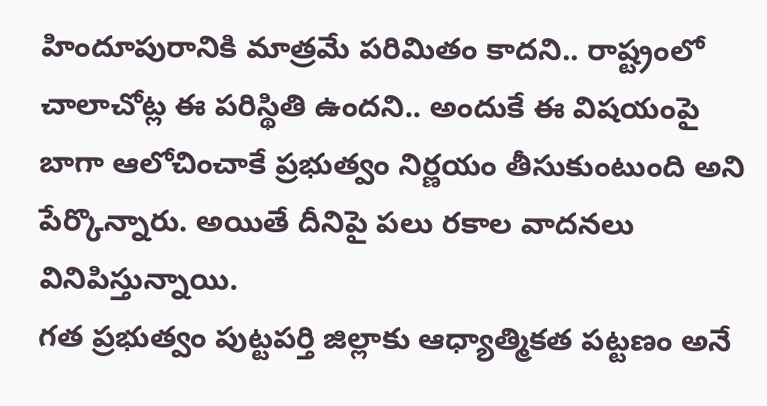హిందూపురానికి మాత్రమే పరిమితం కాదని.. రాష్ట్రంలో చాలాచోట్ల ఈ పరిస్థితి ఉందని.. అందుకే ఈ విషయంపై బాగా ఆలోచించాకే ప్రభుత్వం నిర్ణయం తీసుకుంటుంది అని పేర్కొన్నారు. అయితే దీనిపై పలు రకాల వాదనలు వినిపిస్తున్నాయి.
గత ప్రభుత్వం పుట్టపర్తి జిల్లాకు ఆధ్యాత్మికత పట్టణం అనే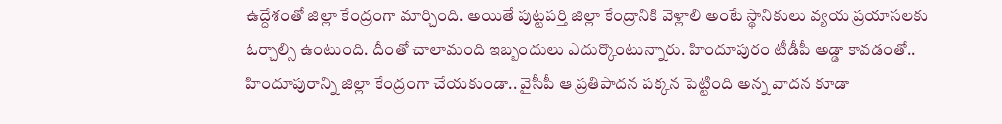ఉద్దేశంతో జిల్లా కేంద్రంగా మార్చింది. అయితే పుట్టపర్తి జిల్లా కేంద్రానికి వెళ్లాలి అంటే స్థానికులు వ్యయ ప్రయాసలకు ఓర్చాల్సి ఉంటుంది. దీంతో చాలామంది ఇబ్బందులు ఎదుర్కొంటున్నారు. హిందూపురం టీడీపీ అడ్డా కావడంతో.. హిందూపురాన్ని జిల్లా కేంద్రంగా చేయకుండా.. వైసీపీ ఆ ప్రతిపాదన పక్కన పెట్టింది అన్న వాదన కూడా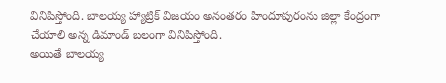వినిపిస్తోంది. బాలయ్య హ్యాట్రిక్ విజయం అనంతరం హిందూపురంను జిల్లా కేంద్రంగా చేయాలి అన్న డిమాండ్ బలంగా వినిపిస్తోంది.
అయితే బాలయ్య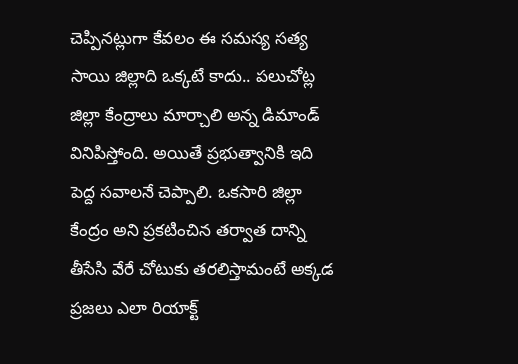చెప్పినట్లుగా కేవలం ఈ సమస్య సత్య సాయి జిల్లాది ఒక్కటే కాదు.. పలుచోట్ల జిల్లా కేంద్రాలు మార్చాలి అన్న డిమాండ్ వినిపిస్తోంది. అయితే ప్రభుత్వానికి ఇది పెద్ద సవాలనే చెప్పాలి. ఒకసారి జిల్లా కేంద్రం అని ప్రకటించిన తర్వాత దాన్ని తీసేసి వేరే చోటుకు తరలిస్తామంటే అక్కడ ప్రజలు ఎలా రియాక్ట్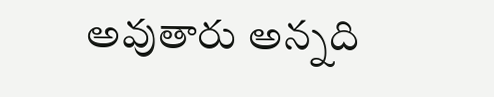అవుతారు అన్నది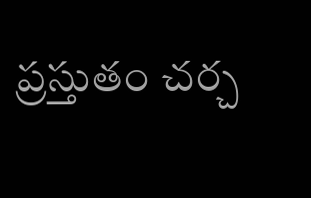ప్రస్తుతం చర్చ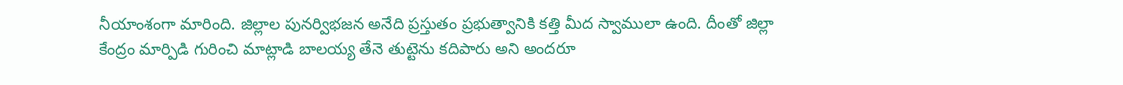నీయాంశంగా మారింది. జిల్లాల పునర్విభజన అనేది ప్రస్తుతం ప్రభుత్వానికి కత్తి మీద స్వాములా ఉంది. దీంతో జిల్లా కేంద్రం మార్పిడి గురించి మాట్లాడి బాలయ్య తేనె తుట్టెను కదిపారు అని అందరూ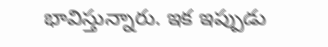భావిస్తున్నారు. ఇక ఇప్పుడు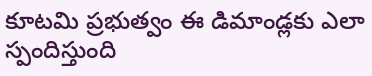కూటమి ప్రభుత్వం ఈ డిమాండ్లకు ఎలా స్పందిస్తుంది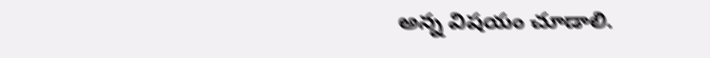అన్న విషయం చూడాలి.